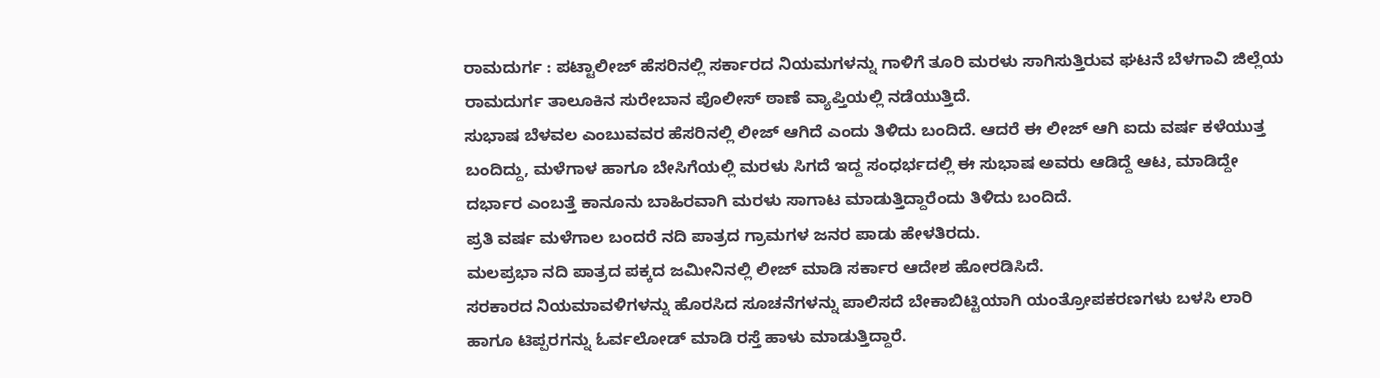ರಾಮದುರ್ಗ : ಪಟ್ಟಾಲೀಜ್ ಹೆಸರಿನಲ್ಲಿ ಸರ್ಕಾರದ ನಿಯಮಗಳನ್ನು ಗಾಳಿಗೆ ತೂರಿ ಮರಳು ಸಾಗಿಸುತ್ತಿರುವ ಘಟನೆ ಬೆಳಗಾವಿ ಜಿಲ್ಲೆಯ ರಾಮದುರ್ಗ ತಾಲೂಕಿನ ಸುರೇಬಾನ ಪೊಲೀಸ್ ಠಾಣೆ ವ್ಯಾಪ್ತಿಯಲ್ಲಿ ನಡೆಯುತ್ತಿದೆ.
ಸುಭಾಷ ಬೆಳವಲ ಎಂಬುವವರ ಹೆಸರಿನಲ್ಲಿ ಲೀಜ್ ಆಗಿದೆ ಎಂದು ತಿಳಿದು ಬಂದಿದೆ. ಆದರೆ ಈ ಲೀಜ್ ಆಗಿ ಐದು ವರ್ಷ ಕಳೆಯುತ್ತ ಬಂದಿದ್ದು, ಮಳೆಗಾಳ ಹಾಗೂ ಬೇಸಿಗೆಯಲ್ಲಿ ಮರಳು ಸಿಗದೆ ಇದ್ದ ಸಂಧರ್ಭದಲ್ಲಿ ಈ ಸುಭಾಷ ಅವರು ಆಡಿದ್ದೆ ಆಟ, ಮಾಡಿದ್ದೇ ದರ್ಭಾರ ಎಂಬತ್ತೆ ಕಾನೂನು ಬಾಹಿರವಾಗಿ ಮರಳು ಸಾಗಾಟ ಮಾಡುತ್ತಿದ್ದಾರೆಂದು ತಿಳಿದು ಬಂದಿದೆ.
ಪ್ರತಿ ವರ್ಷ ಮಳೆಗಾಲ ಬಂದರೆ ನದಿ ಪಾತ್ರದ ಗ್ರಾಮಗಳ ಜನರ ಪಾಡು ಹೇಳತಿರದು.
ಮಲಪ್ರಭಾ ನದಿ ಪಾತ್ರದ ಪಕ್ಕದ ಜಮೀನಿನಲ್ಲಿ ಲೀಜ್ ಮಾಡಿ ಸರ್ಕಾರ ಆದೇಶ ಹೋರಡಿಸಿದೆ.
ಸರಕಾರದ ನಿಯಮಾವಳಿಗಳನ್ನು ಹೊರಸಿದ ಸೂಚನೆಗಳನ್ನು ಪಾಲಿಸದೆ ಬೇಕಾಬಿಟ್ಟಿಯಾಗಿ ಯಂತ್ರೋಪಕರಣಗಳು ಬಳಸಿ ಲಾರಿ ಹಾಗೂ ಟಿಪ್ಪರಗನ್ನು ಓರ್ವಲೋಡ್ ಮಾಡಿ ರಸ್ತೆ ಹಾಳು ಮಾಡುತ್ತಿದ್ದಾರೆ.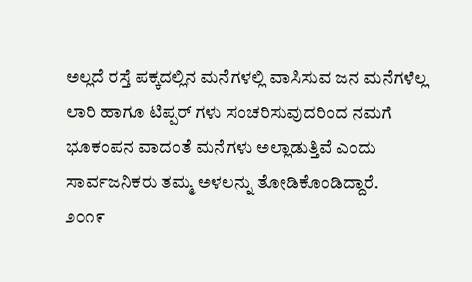ಅಲ್ಲದೆ ರಸ್ತೆ ಪಕ್ಕದಲ್ಲಿನ ಮನೆಗಳಲ್ಲಿ ವಾಸಿಸುವ ಜನ ಮನೆಗಳೆಲ್ಲ ಲಾರಿ ಹಾಗೂ ಟಿಪ್ಪರ್ ಗಳು ಸಂಚರಿಸುವುದರಿಂದ ನಮಗೆ ಭೂಕಂಪನ ವಾದಂತೆ ಮನೆಗಳು ಅಲ್ಲಾಡುತ್ತಿವೆ ಎಂದು ಸಾರ್ವಜನಿಕರು ತಮ್ಮ ಅಳಲನ್ನು ತೋಡಿಕೊಂಡಿದ್ದಾರೆ.
೨೦೧೯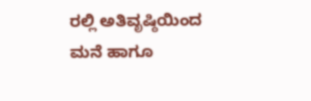ರಲ್ಲಿ ಅತಿವೃಷ್ಠಿಯಿಂದ ಮನೆ ಹಾಗೂ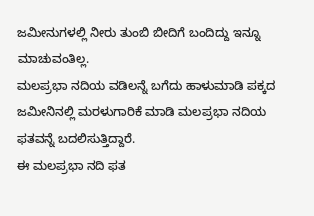ಜಮೀನುಗಳಲ್ಲಿ ನೀರು ತುಂಬಿ ಬೀದಿಗೆ ಬಂದಿದ್ದು ಇನ್ನೂ ಮಾಚುವಂತಿಲ್ಲ.
ಮಲಪ್ರಭಾ ನದಿಯ ವಡಿಲನ್ನೆ ಬಗೆದು ಹಾಳುಮಾಡಿ ಪಕ್ಕದ ಜಮೀನಿನಲ್ಲಿ ಮರಳುಗಾರಿಕೆ ಮಾಡಿ ಮಲಪ್ರಭಾ ನದಿಯ ಫತವನ್ನೆ ಬದಲಿಸುತ್ತಿದ್ದಾರೆ.
ಈ ಮಲಪ್ರಭಾ ನದಿ ಫತ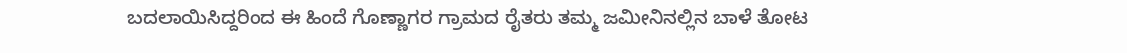ಬದಲಾಯಿಸಿದ್ದರಿಂದ ಈ ಹಿಂದೆ ಗೊಣ್ಣಾಗರ ಗ್ರಾಮದ ರೈತರು ತಮ್ಮ ಜಮೀನಿನಲ್ಲಿನ ಬಾಳೆ ತೋಟ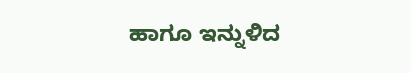ಹಾಗೂ ಇನ್ನುಳಿದ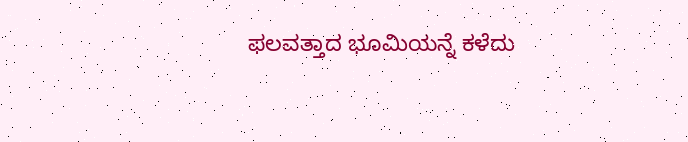ಫಲವತ್ತಾದ ಭೂಮಿಯನ್ನೆ ಕಳೆದು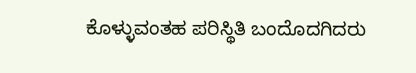ಕೊಳ್ಳುವಂತಹ ಪರಿಸ್ಥಿತಿ ಬಂದೊದಗಿದರು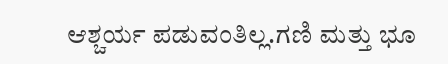ಆಶ್ಚರ್ಯ ಪಡುವಂತಿಲ್ಲ.ಗಣಿ ಮತ್ತು ಭೂ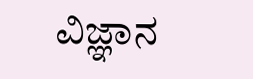ವಿಜ್ಞಾನ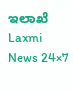ಇಲಾಖೆ
Laxmi News 24×7